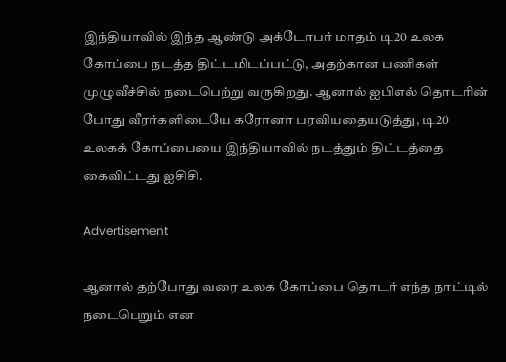இந்தியாவில் இந்த ஆண்டு அக்டோபர் மாதம் டி20 உலக கோப்பை நடத்த திட்டமிடப்பட்டு, அதற்கான பணிகள் முழுவீச்சில் நடைபெற்று வருகிறது. ஆனால் ஐபிஎல் தொடரின் போது வீரர்களிடையே கரோனா பரவியதையடுத்து, டி20 உலகக் கோப்பையை இந்தியாவில் நடத்தும் திட்டத்தை கைவிட்டது ஐசிசி.

Advertisement

ஆனால் தற்போது வரை உலக கோப்பை தொடர் எந்த நாட்டில் நடைபெறும் என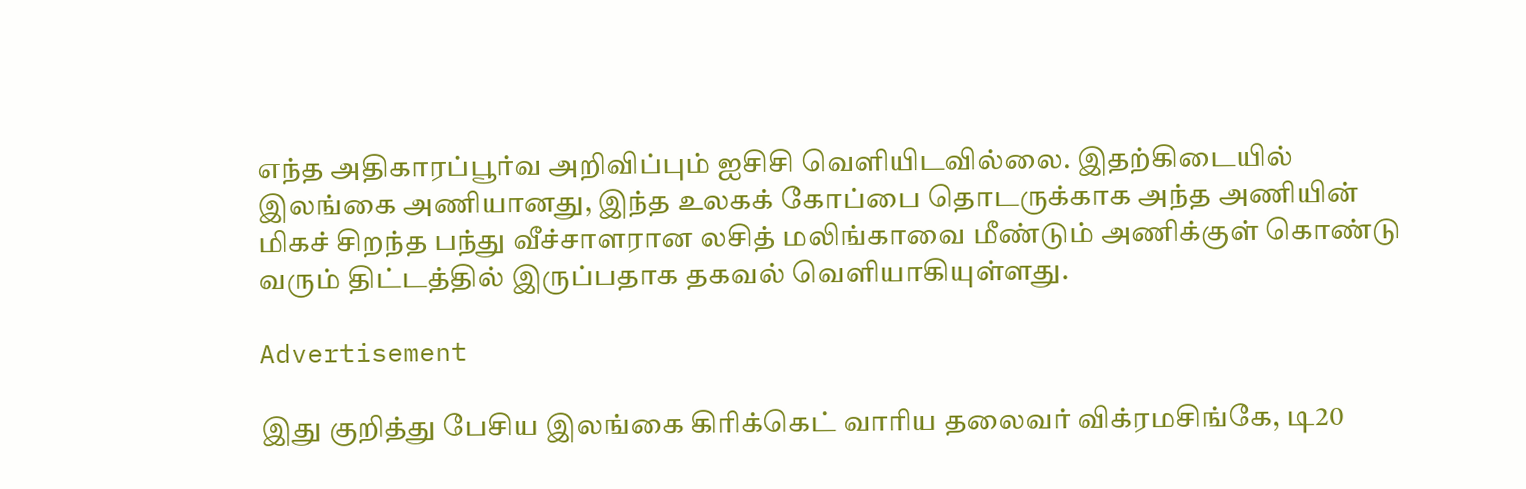எந்த அதிகாரப்பூர்வ அறிவிப்பும் ஐசிசி வெளியிடவில்லை. இதற்கிடையில் இலங்கை அணியானது, இந்த உலகக் கோப்பை தொடருக்காக அந்த அணியின் மிகச் சிறந்த பந்து வீச்சாளரான லசித் மலிங்காவை மீண்டும் அணிக்குள் கொண்டு வரும் திட்டத்தில் இருப்பதாக தகவல் வெளியாகியுள்ளது.

Advertisement

இது குறித்து பேசிய இலங்கை கிரிக்கெட் வாரிய தலைவர் விக்ரமசிங்கே, டி20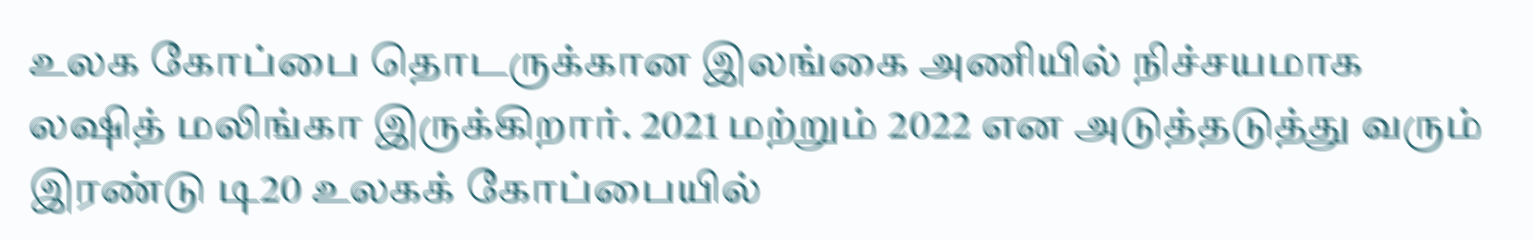உலக கோப்பை தொடருக்கான இலங்கை அணியில் நிச்சயமாக லஷித் மலிங்கா இருக்கிறார். 2021 மற்றும் 2022 என அடுத்தடுத்து வரும் இரண்டு டி20 உலகக் கோப்பையில்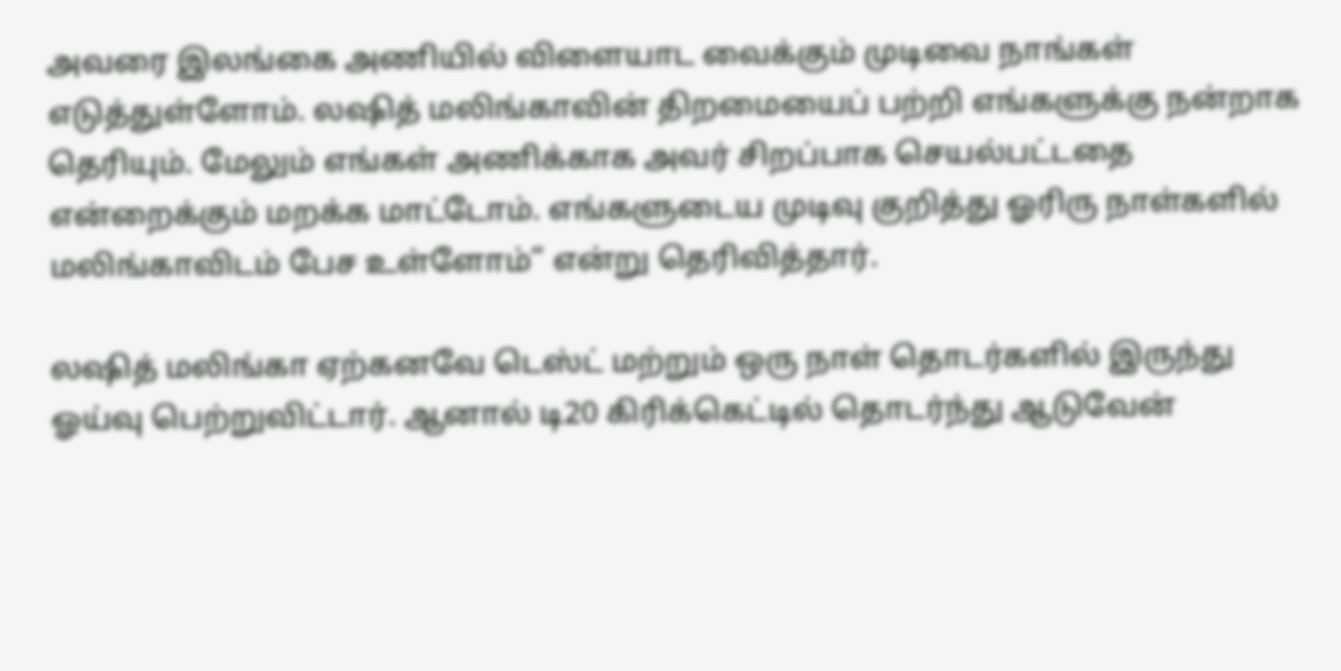அவரை இலங்கை அணியில் விளையாட வைக்கும் முடிவை நாங்கள் எடுத்துள்ளோம். லஷித் மலிங்காவின் திறமையைப் பற்றி எங்களுக்கு நன்றாக தெரியும். மேலும் எங்கள் அணிக்காக அவர் சிறப்பாக செயல்பட்டதை என்றைக்கும் மறக்க மாட்டோம். எங்களுடைய முடிவு குறித்து ஓரிரு நாள்களில் மலிங்காவிடம் பேச உள்ளோம்” என்று தெரிவித்தார்.

லஷித் மலிங்கா ஏற்கனவே டெஸ்ட் மற்றும் ஒரு நாள் தொடர்களில் இருந்து ஓய்வு பெற்றுவிட்டார். ஆனால் டி20 கிரிக்கெட்டில் தொடர்ந்து ஆடுவேன்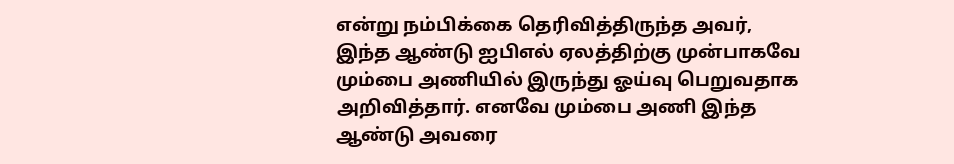என்று நம்பிக்கை தெரிவித்திருந்த அவர், இந்த ஆண்டு ஐபிஎல் ஏலத்திற்கு முன்பாகவே மும்பை அணியில் இருந்து ஓய்வு பெறுவதாக அறிவித்தார். எனவே மும்பை அணி இந்த ஆண்டு அவரை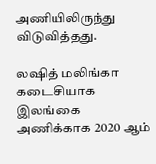அணியிலிருந்து விடுவித்தது.

லஷித் மலிங்கா கடைசியாக இலங்கை அணிக்காக 2020 ஆம்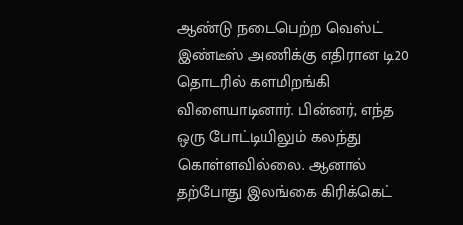ஆண்டு நடைபெற்ற வெஸ்ட் இண்டீஸ் அணிக்கு எதிரான டி20 தொடரில் களமிறங்கி விளையாடினார். பின்னர், எந்த ஒரு போட்டியிலும் கலந்து கொள்ளவில்லை. ஆனால் தற்போது இலங்கை கிரிக்கெட்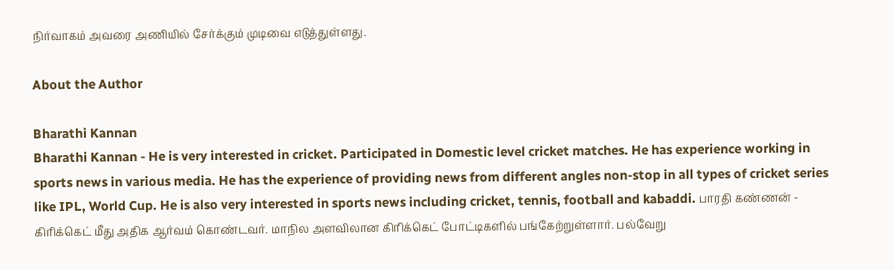நிர்வாகம் அவரை அணியில் சேர்க்கும் முடிவை எடுத்துள்ளது.

About the Author

Bharathi Kannan
Bharathi Kannan - He is very interested in cricket. Participated in Domestic level cricket matches. He has experience working in sports news in various media. He has the experience of providing news from different angles non-stop in all types of cricket series like IPL, World Cup. He is also very interested in sports news including cricket, tennis, football and kabaddi. பாரதி கண்ணன் - கிரிக்கெட் மீது அதிக ஆர்வம் கொண்டவர். மாநில அளவிலான கிரிக்கெட் போட்டிகளில் பங்கேற்றுள்ளார். பல்வேறு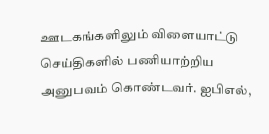ஊடகங்களிலும் விளையாட்டு செய்திகளில் பணியாற்றிய அனுபவம் கொண்டவர். ஐபிஎல்,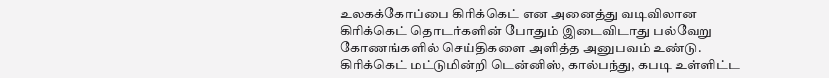உலகக்கோப்பை கிரிக்கெட் என அனைத்து வடிவிலான கிரிக்கெட் தொடர்களின் போதும் இடைவிடாது பல்வேறு கோணங்களில் செய்திகளை அளித்த அனுபவம் உண்டு. கிரிக்கெட் மட்டுமின்றி டென்னிஸ், கால்பந்து, கபடி உள்ளிட்ட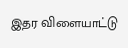இதர விளையாட்டு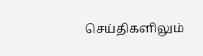செய்திகளிலும்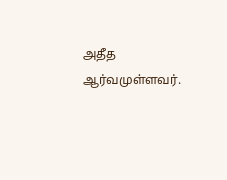அதீத ஆர்வமுள்ளவர்.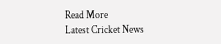Read More
Latest Cricket News